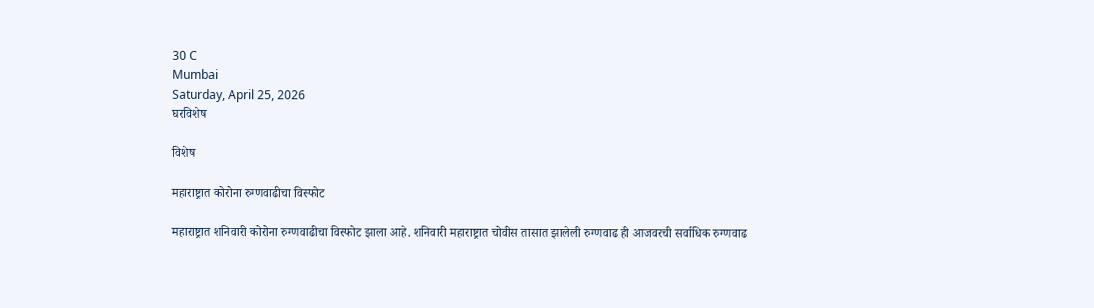30 C
Mumbai
Saturday, April 25, 2026
घरविशेष

विशेष

महाराष्ट्रात कोरोना रुग्णवाढीचा विस्फोट

महाराष्ट्रात शनिवारी कोरोना रुग्णवाढीचा विस्फोट झाला आहे. शनिवारी महाराष्ट्रात चोवीस तासात झालेली रुग्णवाढ ही आजवरची सर्वाधिक रुग्णवाढ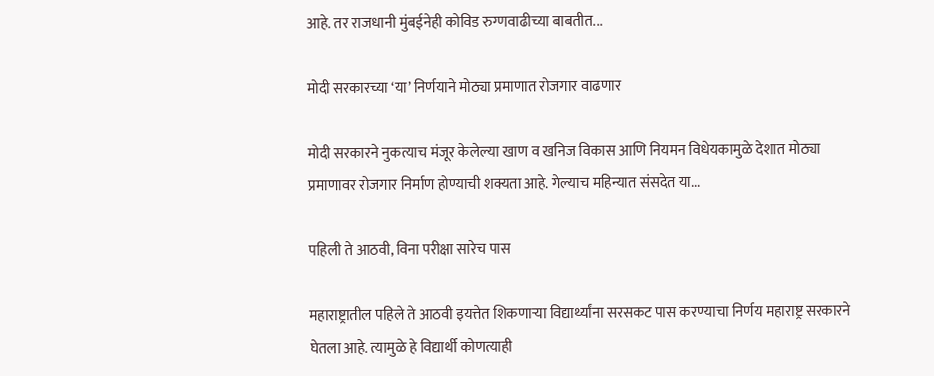आहे. तर राजधानी मुंबईनेही कोविड रुग्णवाढीच्या बाबतीत...

मोदी सरकारच्या ‘या’ निर्णयाने मोठ्या प्रमाणात रोजगार वाढणार

मोदी सरकारने नुकत्याच मंजूर केलेल्या खाण व खनिज विकास आणि नियमन विधेयकामुळे देशात मोठ्या प्रमाणावर रोजगार निर्माण होण्याची शक्यता आहे. गेल्याच महिन्यात संसदेत या...

पहिली ते आठवी, विना परीक्षा सारेच पास

महाराष्ट्रातील पहिले ते आठवी इयत्तेत शिकणाऱ्या विद्यार्थ्यांना सरसकट पास करण्याचा निर्णय महाराष्ट्र सरकारने घेतला आहे. त्यामुळे हे विद्यार्थी कोणत्याही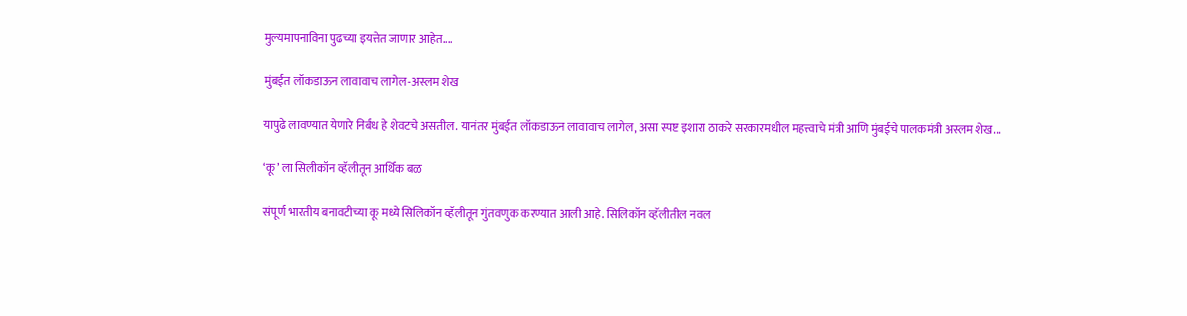मुल्यमापनाविना पुढच्या इयत्तेत जाणार आहेत....

मुंबईत लॉकडाऊन लावावाच लागेल-अस्लम शेख

यापुढे लावण्यात येणारे निर्बंध हे शेवटचे असतील. यानंतर मुंबईत लॉकडाऊन लावावाच लागेल, असा स्पष्ट इशारा ठाकरे सरकारमधील महत्त्वाचे मंत्री आणि मुंबईचे पालकमंत्री अस्लम शेख...

‘कू’ ला सिलीकॉन व्हॅलीतून आर्थिक बळ

संपूर्ण भारतीय बनावटीच्या कू मध्ये सिलिकॉन व्हॅलीतून गुंतवणुक करण्यात आली आहे. सिलिकॉन व्हॅलीतील नवल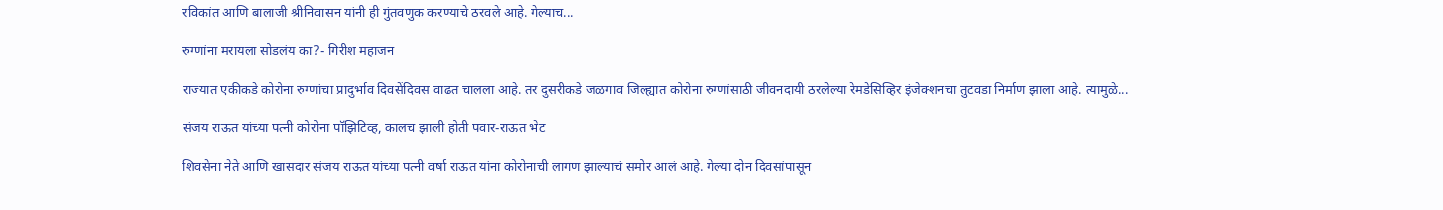रविकांत आणि बालाजी श्रीनिवासन यांनी ही गुंतवणुक करण्याचे ठरवले आहे. गेल्याच...

रुग्णांना मरायला सोडलंय का?- गिरीश महाजन

राज्यात एकीकडे कोरोना रुग्णांचा प्रादुर्भाव दिवसेंदिवस वाढत चालला आहे. तर दुसरीकडे जळगाव जिल्ह्यात कोरोना रुग्णांसाठी जीवनदायी ठरलेल्या रेमडेसिव्हिर इंजेक्शनचा तुटवडा निर्माण झाला आहे. त्यामुळे...

संजय राऊत यांच्या पत्नी कोरोना पॉझिटिव्ह, कालच झाली होती पवार-राऊत भेट

शिवसेना नेते आणि खासदार संजय राऊत यांच्या पत्नी वर्षा राऊत यांना कोरोनाची लागण झाल्याचं समोर आलं आहे. गेल्या दोन दिवसांपासून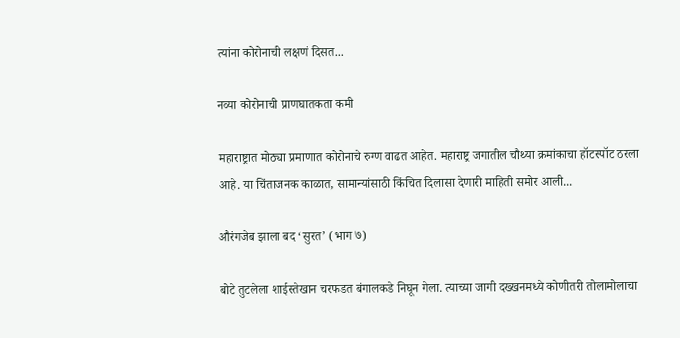त्यांना कोरोनाची लक्षणं दिसत...

नव्या कोरोनाची प्राणघातकता कमी

महाराष्ट्रात मोठ्या प्रमाणात कोरोनाचे रुग्ण वाढत आहेत. महाराष्ट्र जगातील चौथ्या क्रमांकाचा हॉटस्पॉट ठरला आहे. या चिंताजनक काळात, सामान्यांसाठी किंचित दिलासा देणारी माहिती समोर आली...

औरंगजेब झाला बद ‘सुरत’ (भाग ७)

बोटे तुटलेला शाईस्तेखान चरफडत बंगालकडे निघून गेला. त्याच्या जागी दख्खनमध्ये कोणीतरी तोलामोलाचा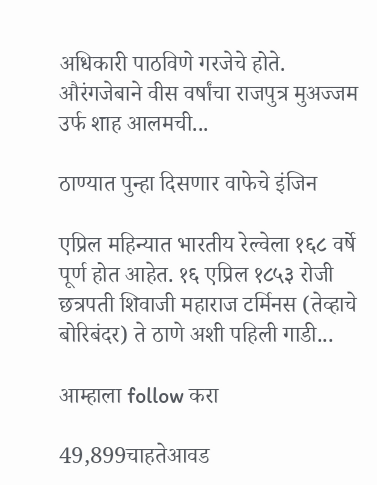अधिकारी पाठविणे गरजेचे होते. औरंगजेबाने वीस वर्षांचा राजपुत्र मुअज्जम उर्फ शाह आलमची...

ठाण्यात पुन्हा दिसणार वाफेचे इंजिन

एप्रिल महिन्यात भारतीय रेल्वेला १६८ वर्षे पूर्ण होत आहेत. १६ एप्रिल १८५३ रोजी छत्रपती शिवाजी महाराज टर्मिनस (तेव्हाचे बोरिबंदर) ते ठाणे अशी पहिली गाडी...

आम्हाला follow करा

49,899चाहतेआवड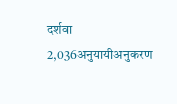दर्शवा
2,036अनुयायीअनुकरण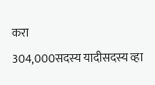करा
304,000सदस्य यादीसदस्य व्हा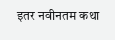इतर नवीनतम कथा